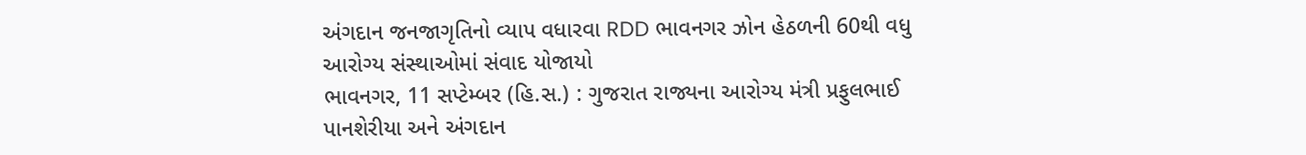અંગદાન જનજાગૃતિનો વ્યાપ વધારવા RDD ભાવનગર ઝોન હેઠળની 60થી વધુ આરોગ્ય સંસ્થાઓમાં સંવાદ યોજાયો
ભાવનગર, 11 સપ્ટેમ્બર (હિ.સ.) : ગુજરાત રાજ્યના આરોગ્ય મંત્રી પ્રફુલભાઈ પાનશેરીયા અને અંગદાન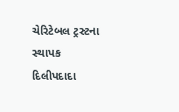ચેરિટેબલ ટ્રસ્ટના સ્થાપક દિલીપદાદા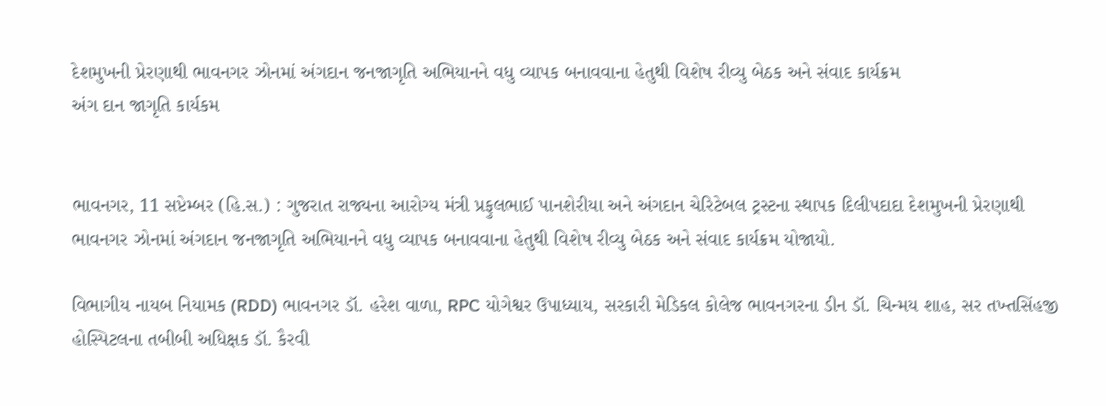દેશમુખની પ્રેરણાથી ભાવનગર ઝોનમાં અંગદાન જનજાગૃતિ અભિયાનને વધુ વ્યાપક બનાવવાના હેતુથી વિશેષ રીવ્યુ બેઠક અને સંવાદ કાર્યક્રમ
અંગ દાન જાગૃતિ કાર્યકમ


ભાવનગર, 11 સપ્ટેમ્બર (હિ.સ.) : ગુજરાત રાજ્યના આરોગ્ય મંત્રી પ્રફુલભાઈ પાનશેરીયા અને અંગદાન ચેરિટેબલ ટ્રસ્ટના સ્થાપક દિલીપદાદા દેશમુખની પ્રેરણાથી ભાવનગર ઝોનમાં અંગદાન જનજાગૃતિ અભિયાનને વધુ વ્યાપક બનાવવાના હેતુથી વિશેષ રીવ્યુ બેઠક અને સંવાદ કાર્યક્રમ યોજાયો.

વિભાગીય નાયબ નિયામક (RDD) ભાવનગર ડૉ. હરેશ વાળા, RPC યોગેશ્વર ઉપાધ્યાય, સરકારી મેડિકલ કોલેજ ભાવનગરના ડીન ડૉ. ચિન્મય શાહ, સર તખ્તસિંહજી હોસ્પિટલના તબીબી અધિક્ષક ડૉ. કૈરવી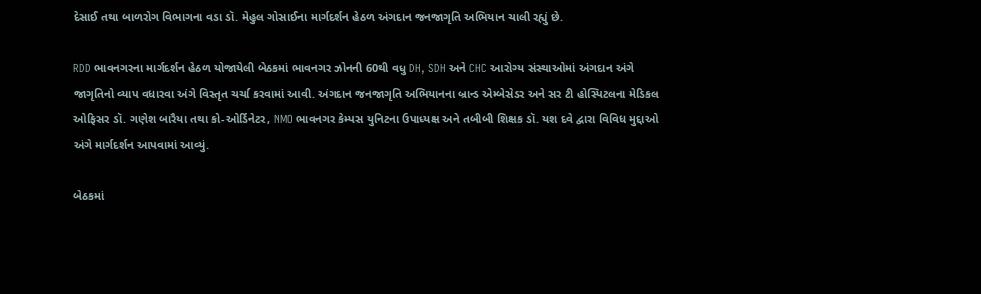દેસાઈ તથા બાળરોગ વિભાગના વડા ડૉ. મેહુલ ગોસાઈના માર્ગદર્શન હેઠળ અંગદાન જનજાગૃતિ અભિયાન ચાલી રહ્યું છે.

RDD ભાવનગરના માર્ગદર્શન હેઠળ યોજાયેલી બેઠકમાં ભાવનગર ઝોનની 60થી વધુ DH, SDH અને CHC આરોગ્ય સંસ્થાઓમાં અંગદાન અંગે જાગૃતિનો વ્યાપ વધારવા અંગે વિસ્તૃત ચર્ચા કરવામાં આવી. અંગદાન જનજાગૃતિ અભિયાનના બ્રાન્ડ એમ્બેસેડર અને સર ટી હોસ્પિટલના મેડિકલ ઓફિસર ડૉ. ગણેશ બારૈયા તથા કો-ઓર્ડિનેટર, NMO ભાવનગર કેમ્પસ યુનિટના ઉપાધ્યક્ષ અને તબીબી શિક્ષક ડૉ. યશ દવે દ્વારા વિવિધ મુદ્દાઓ અંગે માર્ગદર્શન આપવામાં આવ્યું.

બેઠકમાં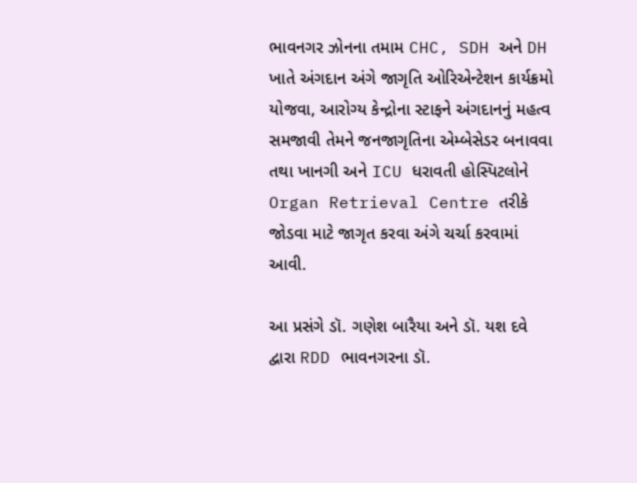ભાવનગર ઝોનના તમામ CHC, SDH અને DH ખાતે અંગદાન અંગે જાગૃતિ ઓરિએન્ટેશન કાર્યક્રમો યોજવા, આરોગ્ય કેન્દ્રોના સ્ટાફને અંગદાનનું મહત્વ સમજાવી તેમને જનજાગૃતિના એમ્બેસેડર બનાવવા તથા ખાનગી અને ICU ધરાવતી હોસ્પિટલોને Organ Retrieval Centre તરીકે જોડવા માટે જાગૃત કરવા અંગે ચર્ચા કરવામાં આવી.

આ પ્રસંગે ડૉ. ગણેશ બારૈયા અને ડૉ. યશ દવે દ્વારા RDD ભાવનગરના ડૉ.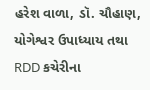હરેશ વાળા, ડૉ. ચૌહાણ, યોગેશ્વર ઉપાધ્યાય તથા RDD કચેરીના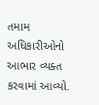તમામ અધિકારીઓનો આભાર વ્યક્ત કરવામાં આવ્યો.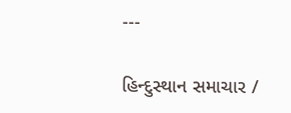---

હિન્દુસ્થાન સમાચાર /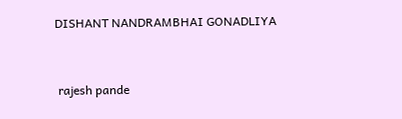DISHANT NANDRAMBHAI GONADLIYA


 rajesh pande